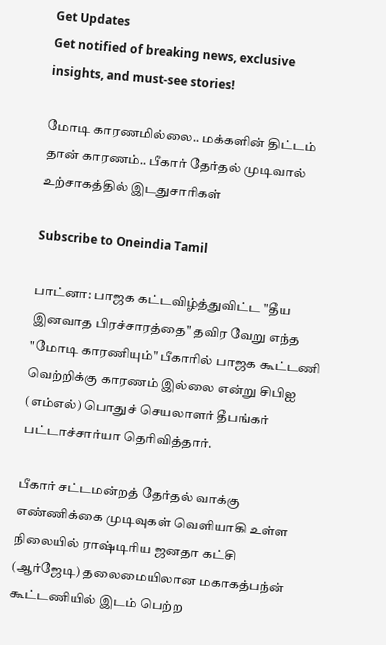Get Updates
Get notified of breaking news, exclusive insights, and must-see stories!

மோடி காரணமில்லை.. மக்களின் திட்டம் தான் காரணம்.. பீகார் தேர்தல் முடிவால் உற்சாகத்தில் இடதுசாரிகள்

Subscribe to Oneindia Tamil

பாட்னா: பாஜக கட்டவிழ்த்துவிட்ட "தீய இனவாத பிரச்சாரத்தை" தவிர வேறு எந்த "மோடி காரணியும்" பீகாரில் பாஜக கூட்டணி வெற்றிக்கு காரணம் இல்லை என்று சிபிஐ (எம்எல்) பொதுச் செயலாளர் தீபங்கர் பட்டாச்சார்யா தெரிவித்தார்.

பீகார் சட்டமன்றத் தேர்தல் வாக்கு எண்ணிக்கை முடிவுகள் வெளியாகி உள்ள நிலையில் ராஷ்டிரிய ஜனதா கட்சி (ஆர்ஜேடி) தலைமையிலான மகாகத்பந்ன் கூட்டணியில் இடம் பெற்ற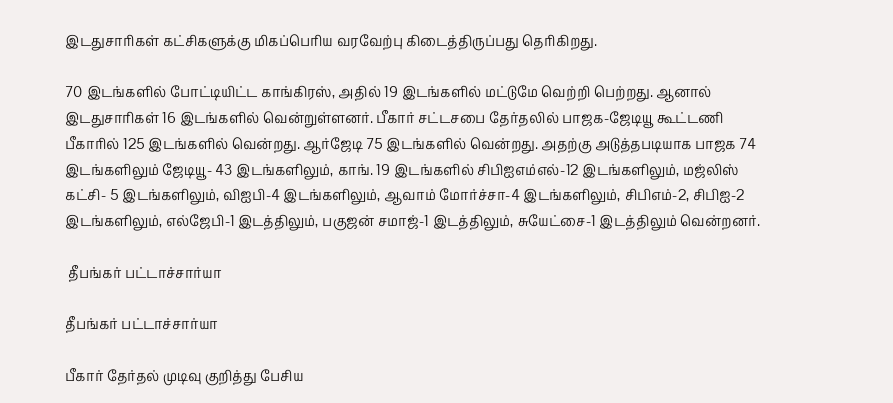இடதுசாரிகள் கட்சிகளுக்கு மிகப்பெரிய வரவேற்பு கிடைத்திருப்பது தெரிகிறது.

70 இடங்களில் போட்டியிட்ட காங்கிரஸ், அதில் 19 இடங்களில் மட்டுமே வெற்றி பெற்றது. ஆனால் இடதுசாரிகள் 16 இடங்களில் வென்றுள்ளனர். பீகார் சட்டசபை தேர்தலில் பாஜக-ஜேடியூ கூட்டணி பீகாரில் 125 இடங்களில் வென்றது. ஆர்ஜேடி 75 இடங்களில் வென்றது. அதற்கு அடுத்தபடியாக பாஜக 74 இடங்களிலும் ஜேடியூ- 43 இடங்களிலும், காங். 19 இடங்களில் சிபிஐஎம்எல்-12 இடங்களிலும், மஜ்லிஸ் கட்சி- 5 இடங்களிலும், விஐபி-4 இடங்களிலும், ஆவாம் மோர்ச்சா-4 இடங்களிலும், சிபிஎம்-2, சிபிஐ-2 இடங்களிலும், எல்ஜேபி-1 இடத்திலும், பகுஜன் சமாஜ்-1 இடத்திலும், சுயேட்சை-1 இடத்திலும் வென்றனர்.

 தீபங்கர் பட்டாச்சார்யா

தீபங்கர் பட்டாச்சார்யா

பீகார் தேர்தல் முடிவு குறித்து பேசிய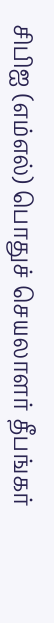சிபிஐ (எம்எல்) பொதுச் செயலாளர் தீபங்கர்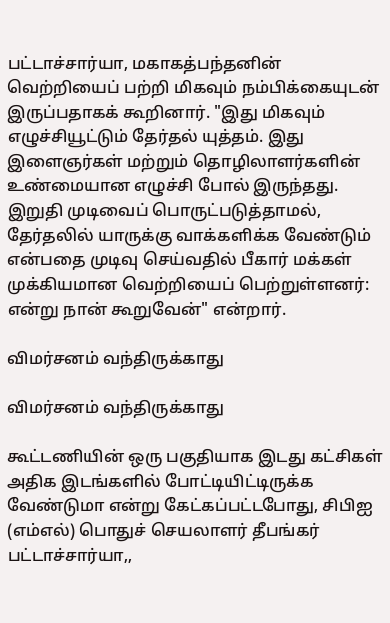பட்டாச்சார்யா, மகாகத்பந்தனின் வெற்றியைப் பற்றி மிகவும் நம்பிக்கையுடன் இருப்பதாகக் கூறினார். "இது மிகவும் எழுச்சியூட்டும் தேர்தல் யுத்தம். இது இளைஞர்கள் மற்றும் தொழிலாளர்களின் உண்மையான எழுச்சி போல் இருந்தது. இறுதி முடிவைப் பொருட்படுத்தாமல், தேர்தலில் யாருக்கு வாக்களிக்க வேண்டும் என்பதை முடிவு செய்வதில் பீகார் மக்கள் முக்கியமான வெற்றியைப் பெற்றுள்ளனர்: என்று நான் கூறுவேன்" என்றார்.

விமர்சனம் வந்திருக்காது

விமர்சனம் வந்திருக்காது

கூட்டணியின் ஒரு பகுதியாக இடது கட்சிகள் அதிக இடங்களில் போட்டியிட்டிருக்க வேண்டுமா என்று கேட்கப்பட்டபோது, சிபிஐ (எம்எல்) பொதுச் செயலாளர் தீபங்கர் பட்டாச்சார்யா,,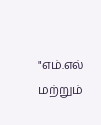"எம்.எல் மற்றும்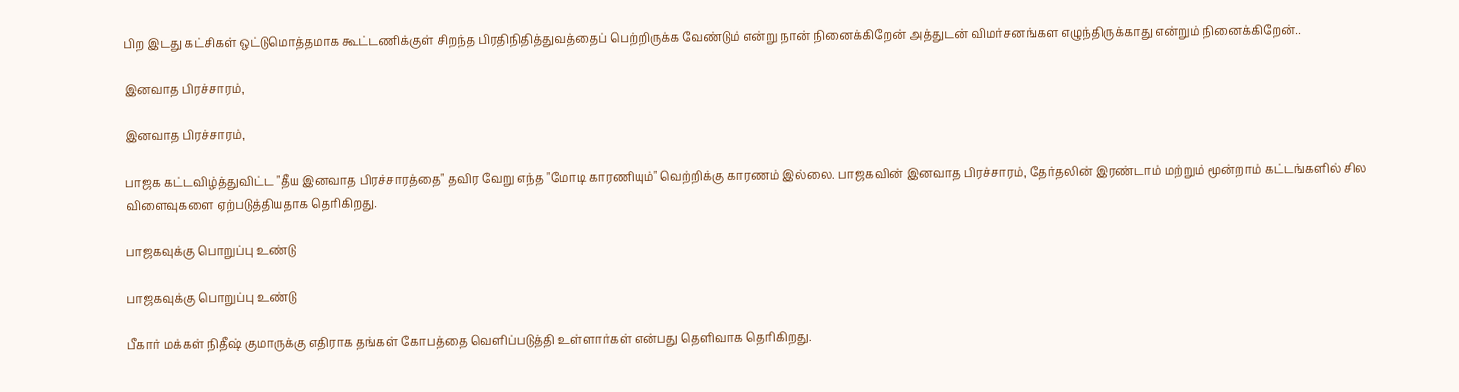பிற இடது கட்சிகள் ஒட்டுமொத்தமாக கூட்டணிக்குள் சிறந்த பிரதிநிதித்துவத்தைப் பெற்றிருக்க வேண்டும் என்று நான் நினைக்கிறேன் அத்துடன் விமர்சனங்கள எழுந்திருக்காது என்றும் நினைக்கிறேன்..

இனவாத பிரச்சாரம்,

இனவாத பிரச்சாரம்,

பாஜக கட்டவிழ்த்துவிட்ட "தீய இனவாத பிரச்சாரத்தை" தவிர வேறு எந்த "மோடி காரணியும்" வெற்றிக்கு காரணம் இல்லை. பாஜகவின் இனவாத பிரச்சாரம், தேர்தலின் இரண்டாம் மற்றும் மூன்றாம் கட்டங்களில் சில விளைவுகளை ஏற்படுத்தியதாக தெரிகிறது.

பாஜகவுக்கு பொறுப்பு உண்டு

பாஜகவுக்கு பொறுப்பு உண்டு

பீகார் மக்கள் நிதீஷ் குமாருக்கு எதிராக தங்கள் கோபத்தை வெளிப்படுத்தி உள்ளார்கள் என்பது தெளிவாக தெரிகிறது.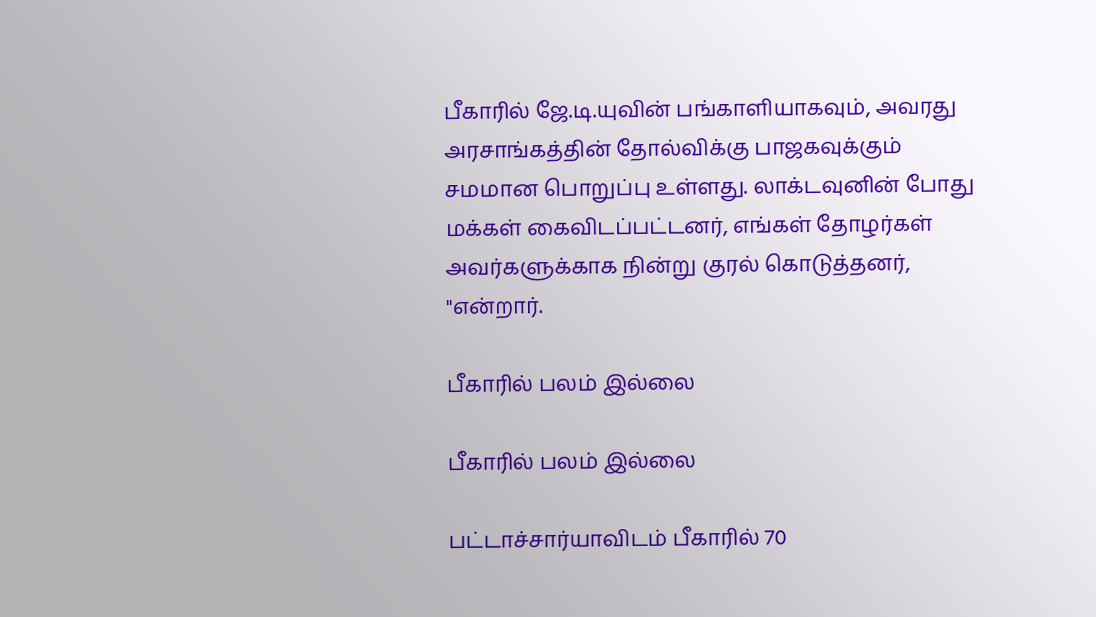பீகாரில் ஜே.டி.யுவின் பங்காளியாகவும், அவரது அரசாங்கத்தின் தோல்விக்கு பாஜகவுக்கும் சமமான பொறுப்பு உள்ளது. லாக்டவுனின் போது மக்கள் கைவிடப்பட்டனர், எங்கள் தோழர்கள் அவர்களுக்காக நின்று குரல் கொடுத்தனர், "என்றார்.

பீகாரில் பலம் இல்லை

பீகாரில் பலம் இல்லை

பட்டாச்சார்யாவிடம் பீகாரில் 70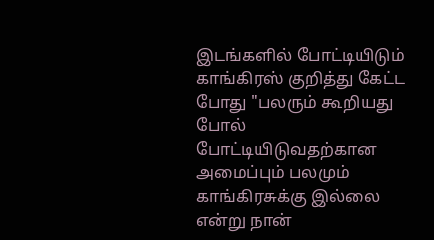இடங்களில் போட்டியிடும் காங்கிரஸ் குறித்து கேட்ட போது "பலரும் கூறியது போல் போட்டியிடுவதற்கான அமைப்பும் பலமும் காங்கிரசுக்கு இல்லை என்று நான்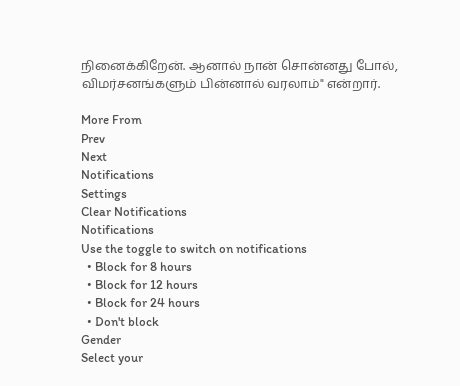நினைக்கிறேன். ஆனால் நான் சொன்னது போல், விமர்சனங்களும் பின்னால் வரலாம்" என்றார்.

More From
Prev
Next
Notifications
Settings
Clear Notifications
Notifications
Use the toggle to switch on notifications
  • Block for 8 hours
  • Block for 12 hours
  • Block for 24 hours
  • Don't block
Gender
Select your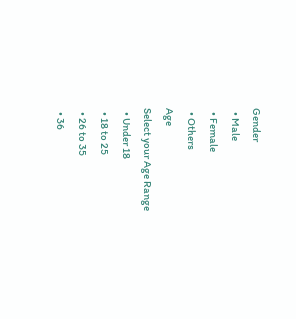Gender
  • Male
  • Female
  • Others
Age
Select your Age Range
  • Under 18
  • 18 to 25
  • 26 to 35
  • 36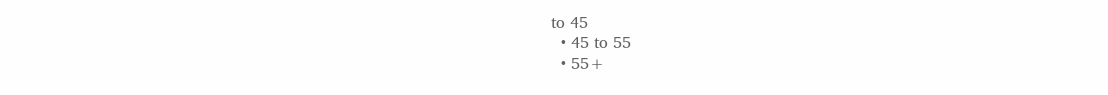to 45
  • 45 to 55
  • 55+